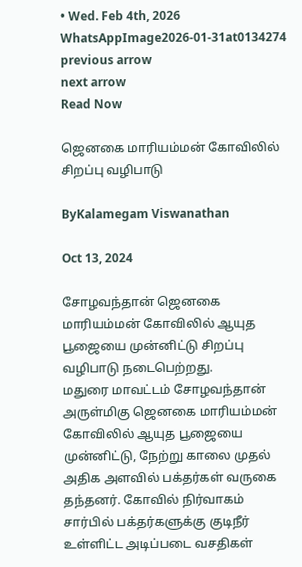• Wed. Feb 4th, 2026
WhatsAppImage2026-01-31at0134274
previous arrow
next arrow
Read Now

ஜெனகை மாரியம்மன் கோவிலில் சிறப்பு வழிபாடு

ByKalamegam Viswanathan

Oct 13, 2024

சோழவந்தான் ஜெனகை மாரியம்மன் கோவிலில் ஆயுத பூஜையை முன்னிட்டு சிறப்பு வழிபாடு நடைபெற்றது.
மதுரை மாவட்டம் சோழவந்தான் அருள்மிகு ஜெனகை மாரியம்மன் கோவிலில் ஆயுத பூஜையை முன்னிட்டு, நேற்று காலை முதல் அதிக அளவில் பக்தர்கள் வருகை தந்தனர். கோவில் நிர்வாகம் சார்பில் பக்தர்களுக்கு குடிநீர் உள்ளிட்ட அடிப்படை வசதிகள்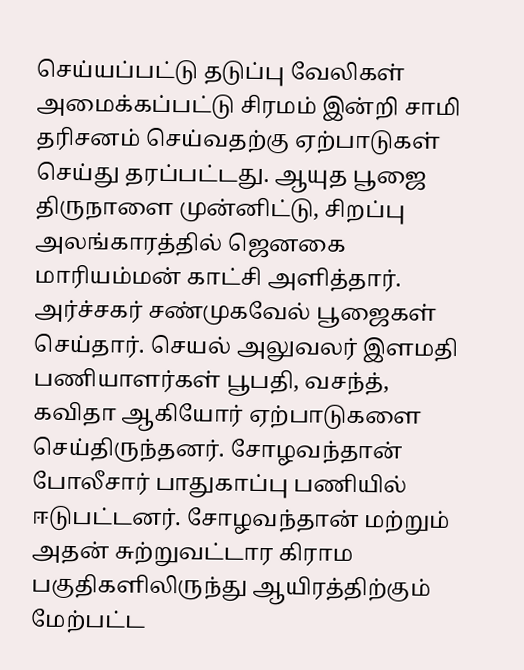செய்யப்பட்டு தடுப்பு வேலிகள் அமைக்கப்பட்டு சிரமம் இன்றி சாமி தரிசனம் செய்வதற்கு ஏற்பாடுகள் செய்து தரப்பட்டது. ஆயுத பூஜை திருநாளை முன்னிட்டு, சிறப்பு அலங்காரத்தில் ஜெனகை மாரியம்மன் காட்சி அளித்தார். அர்ச்சகர் சண்முகவேல் பூஜைகள் செய்தார். செயல் அலுவலர் இளமதி பணியாளர்கள் பூபதி, வசந்த், கவிதா ஆகியோர் ஏற்பாடுகளை செய்திருந்தனர். சோழவந்தான் போலீசார் பாதுகாப்பு பணியில் ஈடுபட்டனர். சோழவந்தான் மற்றும் அதன் சுற்றுவட்டார கிராம பகுதிகளிலிருந்து ஆயிரத்திற்கும் மேற்பட்ட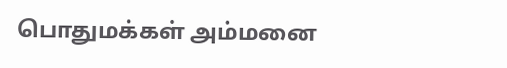பொதுமக்கள் அம்மனை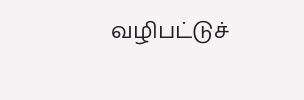வழிபட்டுச்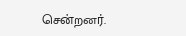சென்றனர்.